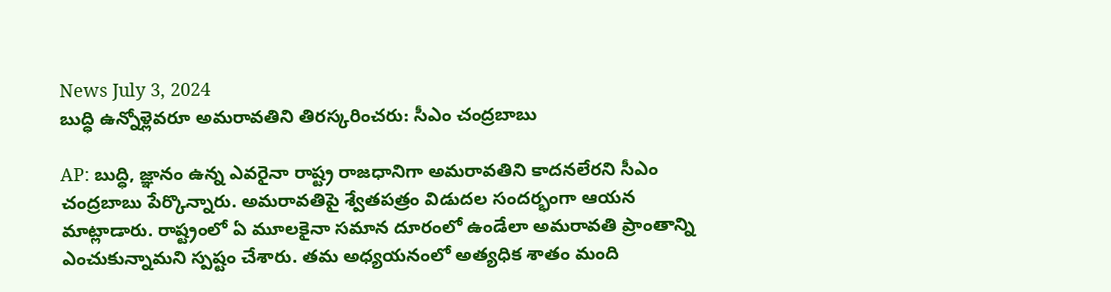News July 3, 2024
బుద్ధి ఉన్నోళ్లెవరూ అమరావతిని తిరస్కరించరు: సీఎం చంద్రబాబు

AP: బుద్ధి, జ్ఞానం ఉన్న ఎవరైనా రాష్ట్ర రాజధానిగా అమరావతిని కాదనలేరని సీఎం చంద్రబాబు పేర్కొన్నారు. అమరావతిపై శ్వేతపత్రం విడుదల సందర్భంగా ఆయన మాట్లాడారు. రాష్ట్రంలో ఏ మూలకైనా సమాన దూరంలో ఉండేలా అమరావతి ప్రాంతాన్ని ఎంచుకున్నామని స్పష్టం చేశారు. తమ అధ్యయనంలో అత్యధిక శాతం మంది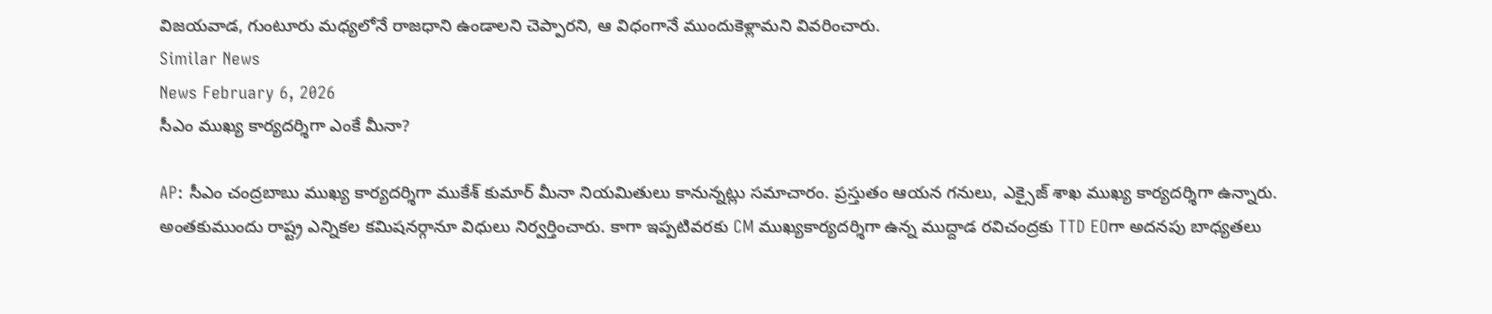విజయవాడ, గుంటూరు మధ్యలోనే రాజధాని ఉండాలని చెప్పారని, ఆ విధంగానే ముందుకెళ్లామని వివరించారు.
Similar News
News February 6, 2026
సీఎం ముఖ్య కార్యదర్శిగా ఎంకే మీనా?

AP: సీఎం చంద్రబాబు ముఖ్య కార్యదర్శిగా ముకేశ్ కుమార్ మీనా నియమితులు కానున్నట్లు సమాచారం. ప్రస్తుతం ఆయన గనులు, ఎక్సైజ్ శాఖ ముఖ్య కార్యదర్శిగా ఉన్నారు. అంతకుముందు రాష్ట్ర ఎన్నికల కమిషనర్గానూ విధులు నిర్వర్తించారు. కాగా ఇప్పటివరకు CM ముఖ్యకార్యదర్శిగా ఉన్న ముద్దాడ రవిచంద్రకు TTD EOగా అదనపు బాధ్యతలు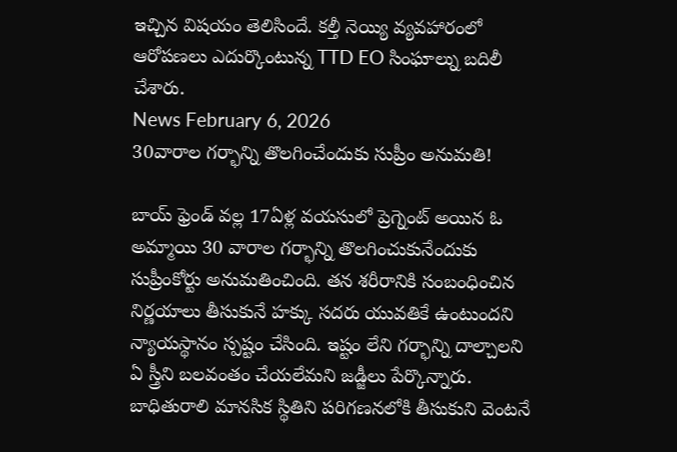ఇచ్చిన విషయం తెలిసిందే. కల్తీ నెయ్యి వ్యవహారంలో ఆరోపణలు ఎదుర్కొంటున్న TTD EO సింఘాల్ను బదిలీ చేశారు.
News February 6, 2026
30వారాల గర్భాన్ని తొలగించేందుకు సుప్రీం అనుమతి!

బాయ్ ఫ్రెండ్ వల్ల 17ఏళ్ల వయసులో ప్రెగ్నెంట్ అయిన ఓ అమ్మాయి 30 వారాల గర్భాన్ని తొలగించుకునేందుకు సుప్రీంకోర్టు అనుమతించింది. తన శరీరానికి సంబంధించిన నిర్ణయాలు తీసుకునే హక్కు సదరు యువతికే ఉంటుందని న్యాయస్థానం స్పష్టం చేసింది. ఇష్టం లేని గర్భాన్ని దాల్చాలని ఏ స్త్రీని బలవంతం చేయలేమని జడ్జీలు పేర్కొన్నారు. బాధితురాలి మానసిక స్థితిని పరిగణనలోకి తీసుకుని వెంటనే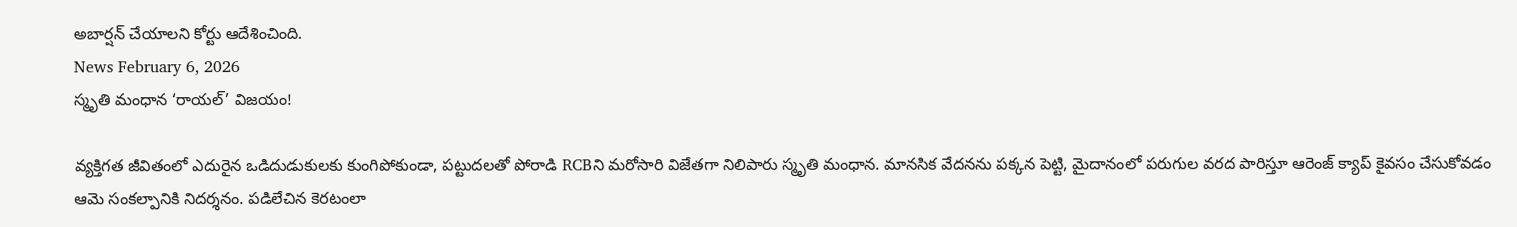అబార్షన్ చేయాలని కోర్టు ఆదేశించింది.
News February 6, 2026
స్మృతి మంధాన ‘రాయల్’ విజయం!

వ్యక్తిగత జీవితంలో ఎదురైన ఒడిదుడుకులకు కుంగిపోకుండా, పట్టుదలతో పోరాడి RCBని మరోసారి విజేతగా నిలిపారు స్మృతి మంధాన. మానసిక వేదనను పక్కన పెట్టి, మైదానంలో పరుగుల వరద పారిస్తూ ఆరెంజ్ క్యాప్ కైవసం చేసుకోవడం ఆమె సంకల్పానికి నిదర్శనం. పడిలేచిన కెరటంలా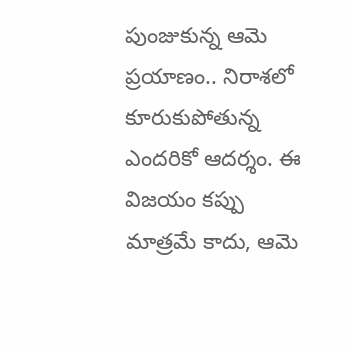పుంజుకున్న ఆమె ప్రయాణం.. నిరాశలో కూరుకుపోతున్న ఎందరికో ఆదర్శం. ఈ విజయం కప్పు మాత్రమే కాదు, ఆమె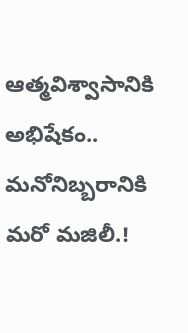ఆత్మవిశ్వాసానికి అభిషేకం.. మనోనిబ్బరానికి మరో మజిలీ.!